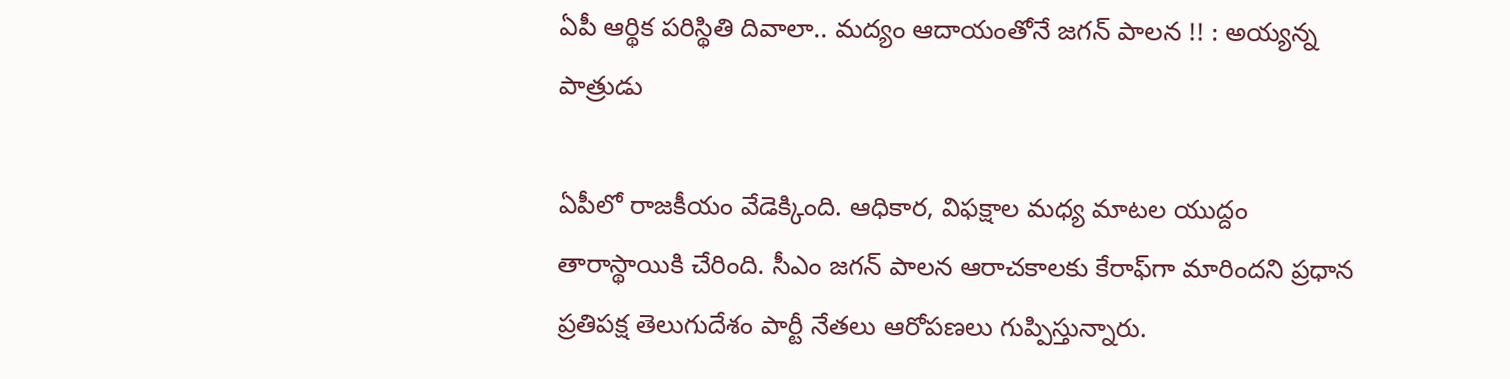ఏపీ ఆర్థిక పరిస్థితి దివాలా.. మద్యం ఆదాయంతోనే జగన్ పాలన !! : అయ్యన్న పాత్రుడు

ఏపీలో రాజకీయం వేడెక్కింది. ఆధికార, విఫక్షాల మధ్య మాటల యుద్దం తారాస్థాయికి చేరింది. సీఎం జగన్ పాలన ఆరాచకాలకు కేరాఫ్‌గా మారిందని ప్రధాన ప్రతిపక్ష తెలుగుదేశం పార్టీ నేతలు ఆరోపణలు గుప్పిస్తున్నారు.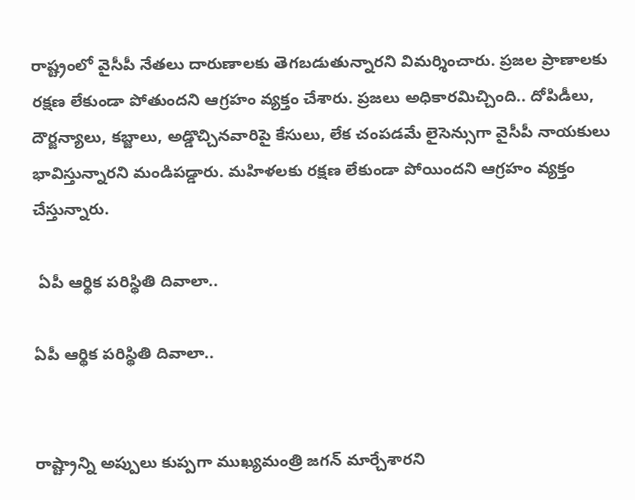రాష్ట్రంలో వైసీపీ నేతలు దారుణాలకు తెగబడుతున్నారని విమర్శించారు. ప్రజల ప్రాణాలకు రక్షణ లేకుండా పోతుందని ఆగ్రహం వ్యక్తం చేశారు. ప్రజలు అధికారమిచ్చింది.. దోపిడీలు, దౌర్జ‌న్యాలు, కబ్జాలు, అడ్డొచ్చినవారిపై కేసులు, లేక చంపడమే లైసెన్సుగా వైసీపీ నాయకులు భావిస్తున్నారని మండిపడ్డారు. మహిళలకు రక్షణ లేకుండా పోయిందని ఆగ్రహం వ్యక్తం చేస్తున్నారు.

 ఏపీ ఆర్థిక పరిస్థితి దివాలా..

ఏపీ ఆర్థిక పరిస్థితి దివాలా..


రాష్ట్రాన్ని అప్పులు కుప్పగా ముఖ్యమంత్రి జగన్ మార్చేశారని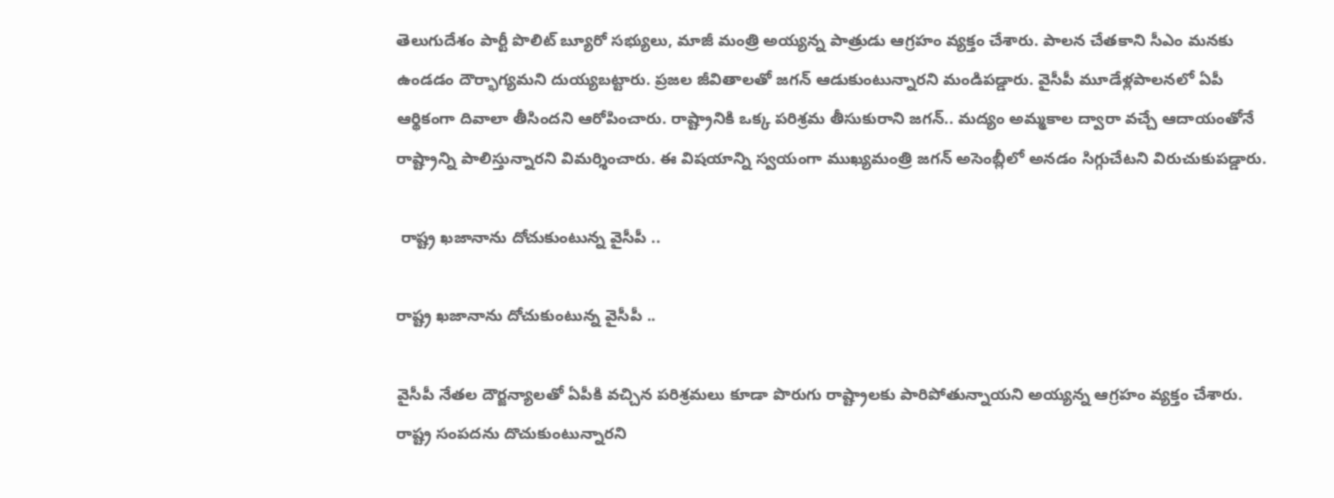తెలుగుదేశం పార్టీ పొలిట్ బ్యూరో సభ్యులు, మాజీ మంత్రి అయ్యన్న పాత్రుడు ఆగ్రహం వ్యక్తం చేశారు. పాలన చేతకాని సీఎం మనకు ఉండడం దౌర్భాగ్యమని దుయ్యబట్టారు. ప్రజల జీవితాలతో జగన్ ఆడుకుంటున్నారని మండిపడ్డారు. వైసీపీ మూడేళ్లపాలనలో ఏపీ ఆర్థికంగా దివాలా తీసిందని ఆరోపించారు. రాష్ట్రానికి ఒక్క పరిశ్రమ తీసుకురాని జగన్.. మద్యం అమ్మకాల ద్వారా వచ్చే ఆదాయంతోనే రాష్ట్రాన్ని పాలిస్తున్నారని విమర్శించారు. ఈ విషయాన్ని స్వయంగా ముఖ్యమంత్రి జగన్ అసెంబ్లీలో అనడం సిగ్గుచేటని విరుచుకుపడ్డారు.

 రాష్ట్ర ఖ‌జానాను దోచుకుంటున్న వైసీపీ ..

రాష్ట్ర ఖ‌జానాను దోచుకుంటున్న వైసీపీ ..

వైసీపీ నేతల దౌర్జన్యాలతో ఏపీకి వచ్చిన పరిశ్రమలు కూడా పొరుగు రాష్ట్రాలకు పారిపోతున్నాయని అయ్యన్న ఆగ్రహం వ్యక్తం చేశారు. రాష్ట్ర సంపదను దొచుకుంటున్నారని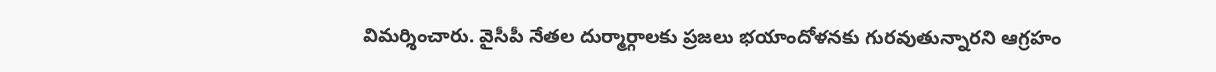విమర్శించారు. వైసీపీ నేతల దుర్మార్గాలకు ప్రజలు భయాందోళనకు గురవుతున్నారని ఆగ్రహం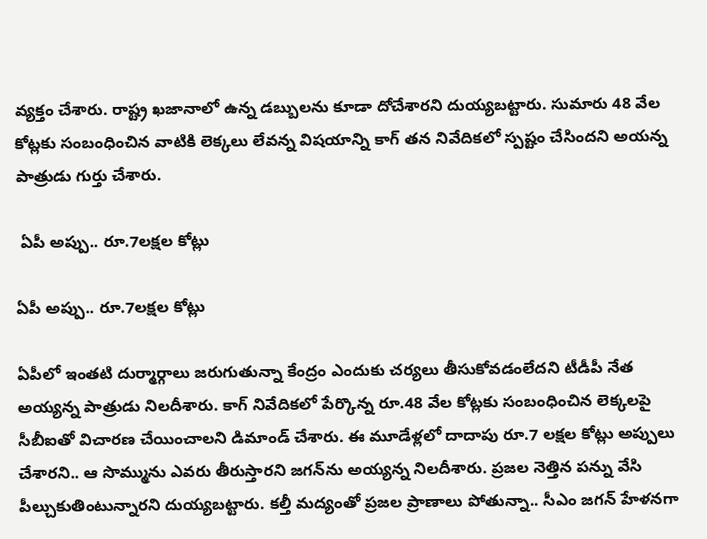వ్యక్తం చేశారు. రాష్ట్ర ఖజానాలో ఉన్న డబ్బులను కూడా దోచేశారని దుయ్యబట్టారు. సుమారు 48 వేల కోట్లకు సంబంధించిన వాటికి లెక్కలు లేవన్న విషయాన్ని కాగ్ తన నివేదికలో స్పష్టం చేసిందని అయన్న పాత్రుడు గుర్తు చేశారు.

 ఏపీ అప్పు.. రూ.7ల‌క్ష‌ల కోట్లు

ఏపీ అప్పు.. రూ.7ల‌క్ష‌ల కోట్లు

ఏపీలో ఇంతటి దుర్మార్గాలు జరుగుతున్నా కేంద్రం ఎందుకు చర్యలు తీసుకోవడంలేదని టీడీపీ నేత అయ్యన్న పాత్రుడు నిలదీశారు. కాగ్ నివేదికలో పేర్కొన్న రూ.48 వేల కోట్లకు సంబంధించిన లెక్కలపై సీబీఐతో విచారణ చేయించాలని డిమాండ్ చేశారు. ఈ మూడేళ్లలో దాదాపు రూ.7 లక్షల కోట్లు అప్పులు చేశారని.. ఆ సొమ్మును ఎవరు తీరుస్తారని జ‌గ‌న్‌ను అయ్య‌న్న నిల‌దీశారు. ప్రజల నెత్తిన పన్ను వేసి పీల్చుకుతింటున్నారని దుయ్యబట్టారు. కల్తీ మద్యంతో ప్రజల ప్రాణాలు పోతున్నా.. సీఎం జగన్ హేళనగా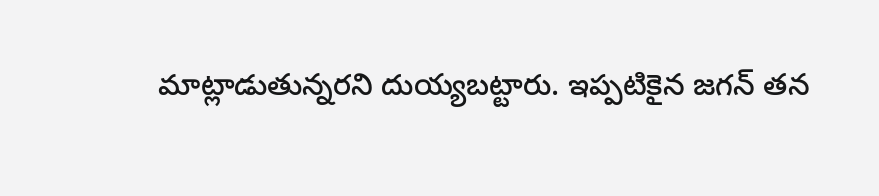మాట్లాడుతున్నరని దుయ్యబట్టారు. ఇప్పటికైన జగన్ తన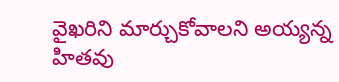వైఖరిని మార్చుకోవాలని అయ్యన్న హితవు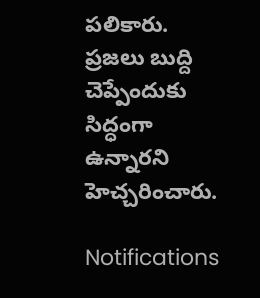పలికారు. ప్రజలు బుద్ది చెప్పేందుకు సిద్ధంగా ఉన్నారని హెచ్చరించారు.

Notifications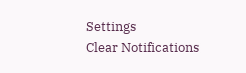Settings
Clear Notifications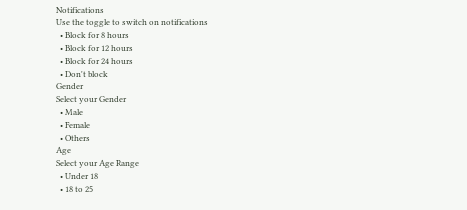Notifications
Use the toggle to switch on notifications
  • Block for 8 hours
  • Block for 12 hours
  • Block for 24 hours
  • Don't block
Gender
Select your Gender
  • Male
  • Female
  • Others
Age
Select your Age Range
  • Under 18
  • 18 to 25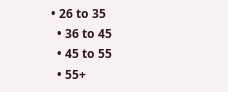• 26 to 35
  • 36 to 45
  • 45 to 55
  • 55+